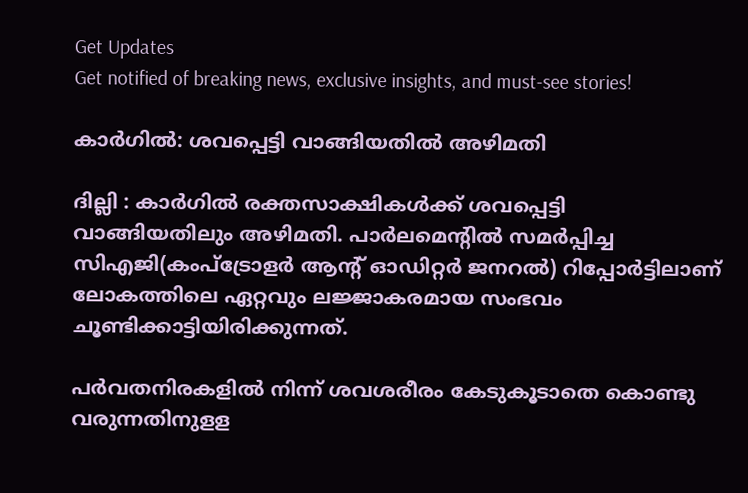Get Updates
Get notified of breaking news, exclusive insights, and must-see stories!

കാര്‍ഗില്‍: ശവപ്പെട്ടി വാങ്ങിയതില്‍ അഴിമതി

ദില്ലി : കാര്‍ഗില്‍ രക്തസാക്ഷികള്‍ക്ക് ശവപ്പെട്ടി വാങ്ങിയതിലും അഴിമതി. പാര്‍ലമെന്റില്‍ സമര്‍പ്പിച്ച സിഎജി(കംപ്ട്രോളര്‍ ആന്റ് ഓഡിറ്റര്‍ ജനറല്‍) റിപ്പോര്‍ട്ടിലാണ് ലോകത്തിലെ ഏറ്റവും ലജ്ജാകരമായ സംഭവം ചൂണ്ടിക്കാട്ടിയിരിക്കുന്നത്.

പര്‍വതനിരകളില്‍ നിന്ന് ശവശരീരം കേടുകൂടാതെ കൊണ്ടു വരുന്നതിനുളള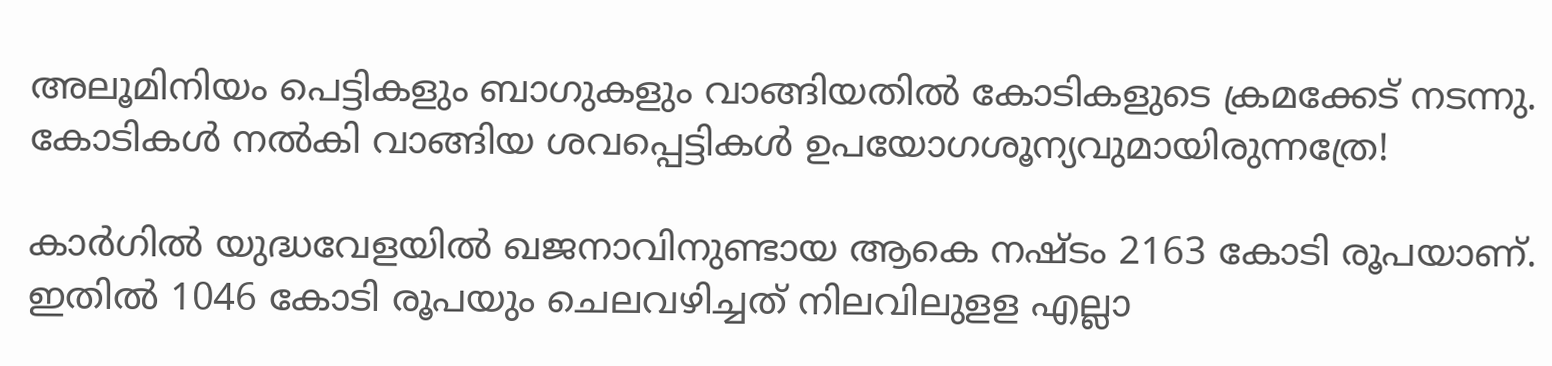അലൂമിനിയം പെട്ടികളും ബാഗുകളും വാങ്ങിയതില്‍ കോടികളുടെ ക്രമക്കേട് നടന്നു. കോടികള്‍ നല്‍കി വാങ്ങിയ ശവപ്പെട്ടികള്‍ ഉപയോഗശൂന്യവുമായിരുന്നത്രേ!

കാര്‍ഗില്‍ യുദ്ധവേളയില്‍ ഖജനാവിനുണ്ടായ ആകെ നഷ്ടം 2163 കോടി രൂപയാണ്. ഇതില്‍ 1046 കോടി രൂപയും ചെലവഴിച്ചത് നിലവിലുളള എല്ലാ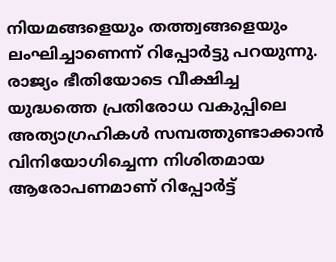നിയമങ്ങളെയും തത്ത്വങ്ങളെയും ലംഘിച്ചാണെന്ന് റിപ്പോര്‍ട്ടു പറയുന്നു. രാജ്യം ഭീതിയോടെ വീക്ഷിച്ച യുദ്ധത്തെ പ്രതിരോധ വകുപ്പിലെ അത്യാഗ്രഹികള്‍ സമ്പത്തുണ്ടാക്കാന്‍ വിനിയോഗിച്ചെന്ന നിശിതമായ ആരോപണമാണ് റിപ്പോര്‍ട്ട്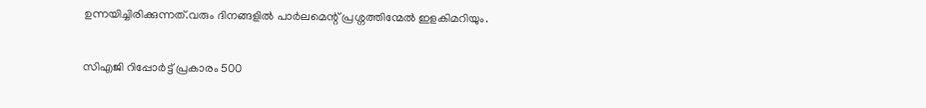ഉന്നയിച്ചിരിക്കുന്നത്.വരും ദിനങ്ങളില്‍ പാര്‍ലമെന്റ് പ്രശ്നത്തിന്മേല്‍ ഇളകിമറിയും.

സിഎജി റിപ്പോര്‍ട്ട് പ്രകാരം 500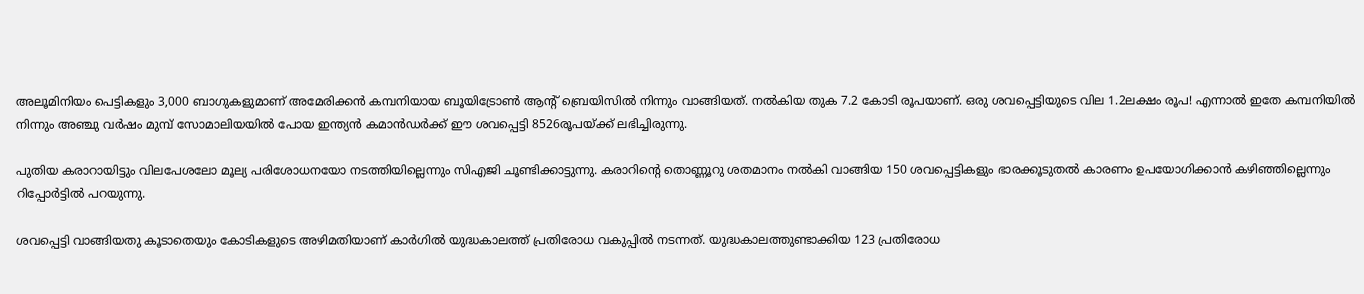അലൂമിനിയം പെട്ടികളും 3,000 ബാഗുകളുമാണ് അമേരിക്കന്‍ കമ്പനിയായ ബൂയിട്രോണ്‍ ആന്റ് ബ്രെയിസില്‍ നിന്നും വാങ്ങിയത്. നല്‍കിയ തുക 7.2 കോടി രൂപയാണ്. ഒരു ശവപ്പെട്ടിയുടെ വില 1.2ലക്ഷം രൂപ! എന്നാല്‍ ഇതേ കമ്പനിയില്‍ നിന്നും അഞ്ചു വര്‍ഷം മുമ്പ് സോമാലിയയില്‍ പോയ ഇന്ത്യന്‍ കമാന്‍ഡര്‍ക്ക് ഈ ശവപ്പെട്ടി 8526രൂപയ്ക്ക് ലഭിച്ചിരുന്നു.

പുതിയ കരാറായിട്ടും വിലപേശലോ മൂല്യ പരിശോധനയോ നടത്തിയില്ലെന്നും സിഎജി ചൂണ്ടിക്കാട്ടുന്നു. കരാറിന്റെ തൊണ്ണൂറു ശതമാനം നല്‍കി വാങ്ങിയ 150 ശവപ്പെട്ടികളും ഭാരക്കൂടുതല്‍ കാരണം ഉപയോഗിക്കാന്‍ കഴിഞ്ഞില്ലെന്നും റിപ്പോര്‍ട്ടില്‍ പറയുന്നു.

ശവപ്പെട്ടി വാങ്ങിയതു കൂടാതെയും കോടികളുടെ അഴിമതിയാണ് കാര്‍ഗില്‍ യുദ്ധകാലത്ത് പ്രതിരോധ വകുപ്പില്‍ നടന്നത്. യുദ്ധകാലത്തുണ്ടാക്കിയ 123 പ്രതിരോധ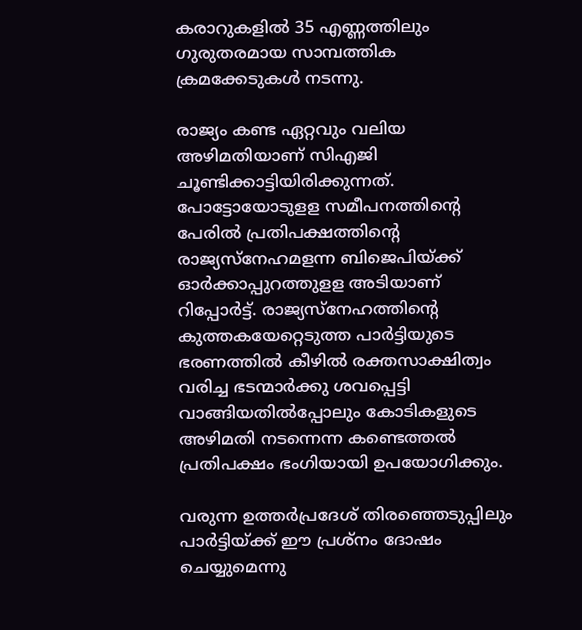കരാറുകളില്‍ 35 എണ്ണത്തിലും ഗുരുതരമായ സാമ്പത്തിക ക്രമക്കേടുകള്‍ നടന്നു.

രാജ്യം കണ്ട ഏറ്റവും വലിയ അഴിമതിയാണ് സിഎജി ചൂണ്ടിക്കാട്ടിയിരിക്കുന്നത്. പോട്ടോയോടുളള സമീപനത്തിന്റെ പേരില്‍ പ്രതിപക്ഷത്തിന്റെ രാജ്യസ്നേഹമളന്ന ബിജെപിയ്ക്ക് ഓര്‍ക്കാപ്പുറത്തുളള അടിയാണ് റിപ്പോര്‍ട്ട്. രാജ്യസ്നേഹത്തിന്റെ കുത്തകയേറ്റെടുത്ത പാര്‍ട്ടിയുടെ ഭരണത്തില്‍ കീഴില്‍ രക്തസാക്ഷിത്വം വരിച്ച ഭടന്മാര്‍ക്കു ശവപ്പെട്ടി വാങ്ങിയതില്‍പ്പോലും കോടികളുടെ അഴിമതി നടന്നെന്ന കണ്ടെത്തല്‍ പ്രതിപക്ഷം ഭംഗിയായി ഉപയോഗിക്കും.

വരുന്ന ഉത്തര്‍പ്രദേശ് തിരഞ്ഞെടുപ്പിലും പാര്‍ട്ടിയ്ക്ക് ഈ പ്രശ്നം ദോഷം ചെയ്യുമെന്നു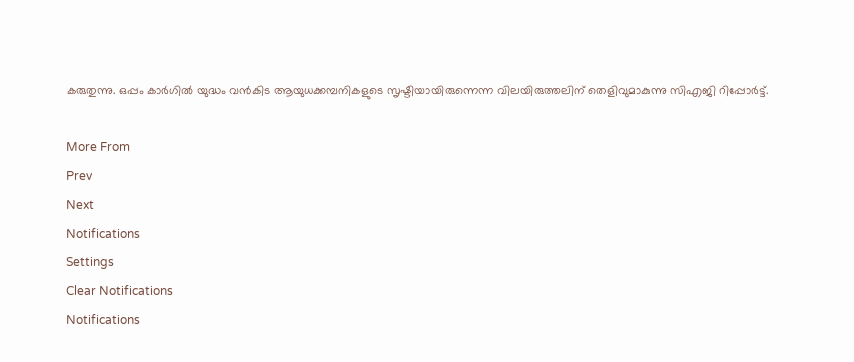കരുതുന്നു. ഒപ്പം കാര്‍ഗില്‍ യുദ്ധം വന്‍കിട ആയുധക്കമ്പനികളുടെ സൃഷ്ടിയായിരുന്നെന്ന വിലയിരുത്തലിന് തെളിവുമാകുന്നു സിഎജി റിപ്പോര്‍ട്ട്.

More From
Prev
Next
Notifications
Settings
Clear Notifications
Notifications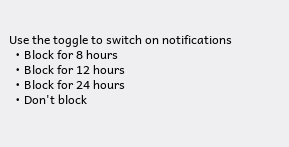Use the toggle to switch on notifications
  • Block for 8 hours
  • Block for 12 hours
  • Block for 24 hours
  • Don't block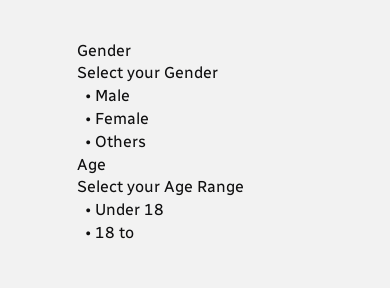Gender
Select your Gender
  • Male
  • Female
  • Others
Age
Select your Age Range
  • Under 18
  • 18 to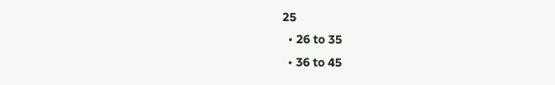25
  • 26 to 35
  • 36 to 45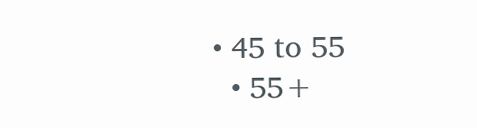• 45 to 55
  • 55+